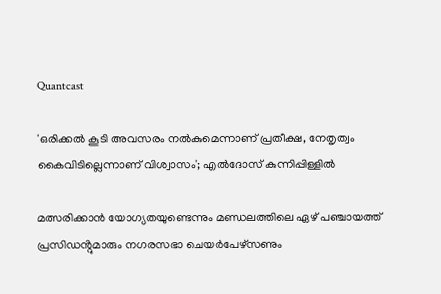Quantcast

'ഒരിക്കൽ കൂടി അവസരം നൽകുമെന്നാണ് പ്രതീക്ഷ, നേതൃത്വം കൈവിടില്ലെന്നാണ് വിശ്വാസം'; എൽദോസ് കുന്നിപ്പിള്ളിൽ

മത്സരിക്കാൻ യോഗ്യതയുണ്ടെന്നും മണ്ഡലത്തിലെ ഏഴ് പഞ്ചായത്ത് പ്രസിഡൻ്റുമാരും നഗരസഭാ ചെയർപേഴ്സണും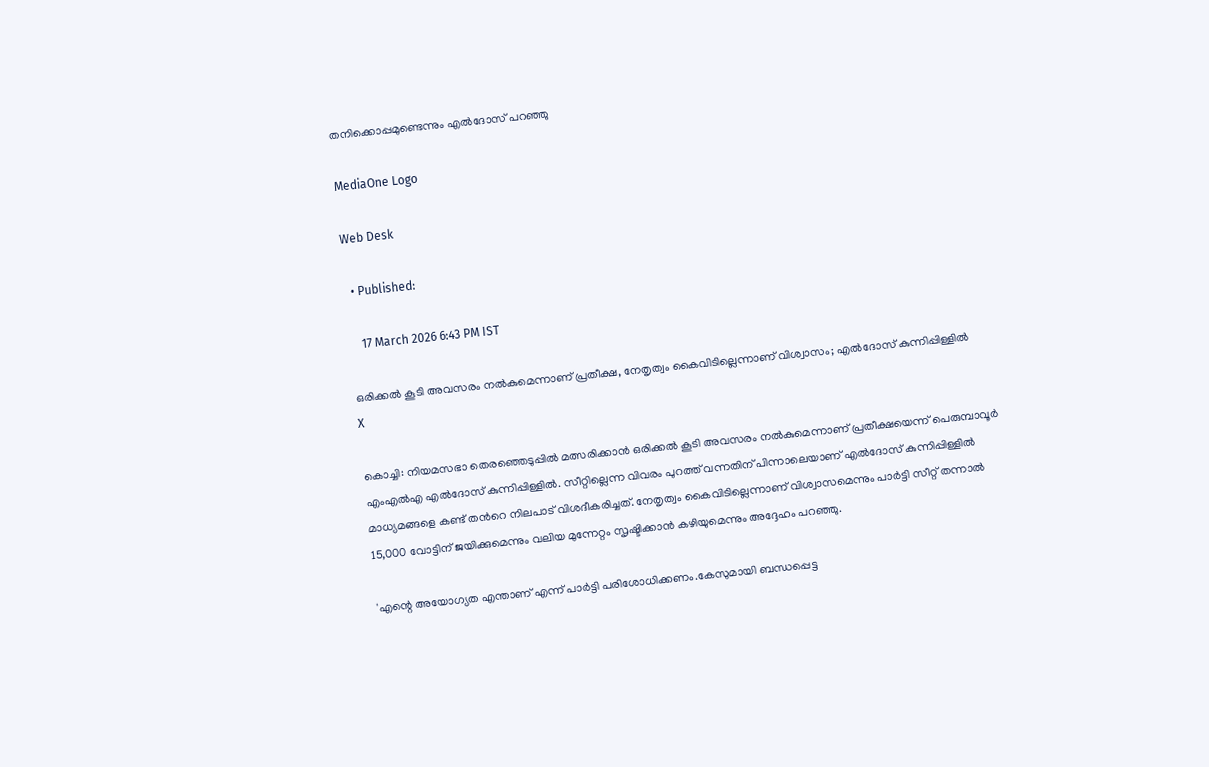തനിക്കൊപ്പമുണ്ടെന്നും എൽദോസ് പറഞ്ഞു

MediaOne Logo

Web Desk

  • Published:

    17 March 2026 6:43 PM IST

ഒരിക്കൽ കൂടി അവസരം നൽകുമെന്നാണ് പ്രതീക്ഷ, നേതൃത്വം കൈവിടില്ലെന്നാണ് വിശ്വാസം; എൽദോസ് കുന്നിപ്പിള്ളിൽ
X

കൊച്ചി: നിയമസഭാ തെരഞ്ഞെടുപ്പില്‍ മത്സരിക്കാന്‍ ഒരിക്കൽ കൂടി അവസരം നൽകുമെന്നാണ് പ്രതീക്ഷയെന്ന് പെരുമ്പാവൂര്‍ എംഎല്‍എ എൽദോസ് കുന്നിപ്പിള്ളിൽ. സീറ്റില്ലെന്ന വിവരം പുറത്ത് വന്നതിന് പിന്നാലെയാണ് എൽദോസ് കുന്നിപ്പിള്ളിൽ മാധ്യമങ്ങളെ കണ്ട് തന്‍റെ നിലപാട് വിശദീകരിച്ചത്. നേതൃത്വം കൈവിടില്ലെന്നാണ് വിശ്വാസമെന്നും പാർട്ടി സീറ്റ് തന്നാൽ 15,000 വോട്ടിന് ജയിക്കുമെന്നും വലിയ മുന്നേറ്റം സൃഷ്ടിക്കാൻ കഴിയുമെന്നും അദ്ദേഹം പറഞ്ഞു.

'എന്റെ അയോഗ്യത എന്താണ് എന്ന് പാർട്ടി പരിശോധിക്കണം.കേസുമായി ബന്ധപ്പെട്ട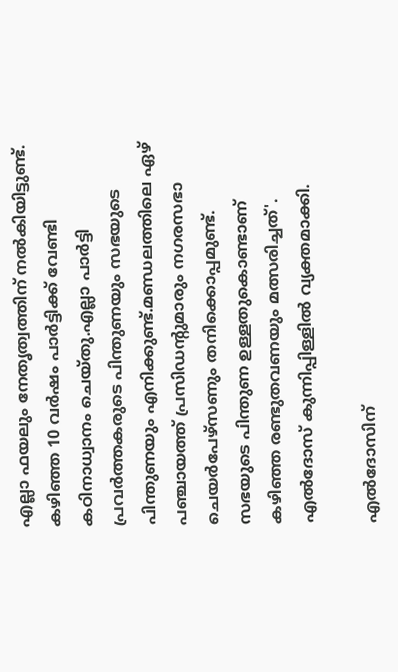എല്ലാ ഫയലും നേതൃത്വത്തിന് നൽകിയിട്ടുണ്ട്. കഴിഞ്ഞ 10 വർഷം പാർട്ടിക്ക് വേണ്ടി കഠിനാധ്വാനം ചെയ്തു.എല്ലാ പാർട്ടി പ്രവർത്തകരുടെ പിന്തുണയും സഭയുടെ പിന്തുണയും എനിക്കുണ്ട്.മണ്ഡലത്തിലെ ഏഴ് പഞ്ചായത്ത് പ്രസിഡൻ്റുമാരും നഗരസഭാ ചെയർപേഴ്സണും തനിക്കൊപ്പമുണ്ട്. സഭയുടെ പിന്തുണ ഉള്ളതുകൊണ്ടാണ് കഴിഞ്ഞ രണ്ടുതവണയും മത്സരിച്ചത്'. എൽദോസ് കുന്നിപ്പിള്ളിൽ വ്യക്തമാക്കി.

എല്‍ദോസിന്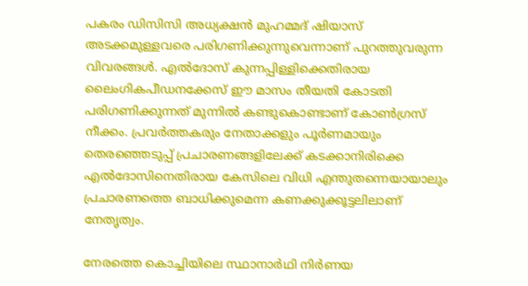പകരം ഡിസിസി അധ്യക്ഷന്‍ മുഹമ്മദ് ഷിയാസ് അടക്കമുള്ളവരെ പരിഗണിക്കുന്നുവെന്നാണ് പുറത്തുവരുന്ന വിവരങ്ങള്‍. എല്‍ദോസ് കുന്നപ്പിള്ളിക്കെതിരായ ലൈംഗികപീഡനക്കേസ് ഈ മാസം തീയതി കോടതി പരിഗണിക്കുന്നത് മുന്നില്‍ കണ്ടുകൊണ്ടാണ് കോണ്‍ഗ്രസ് നീക്കം. പ്രവര്‍ത്തകരും നേതാക്കളും പൂര്‍ണമായും തെരഞ്ഞെടുപ്പ് പ്രചാരണങ്ങളിലേക്ക് കടക്കാനിരിക്കെ എല്‍ദോസിനെതിരായ കേസിലെ വിധി എന്തുതന്നെയായാലും പ്രചാരണത്തെ ബാധിക്കുമെന്ന കണക്കുക്കൂട്ടലിലാണ് നേതൃത്വം.

നേരത്തെ കൊച്ചിയിലെ സ്ഥാനാര്‍ഥി നിര്‍ണയ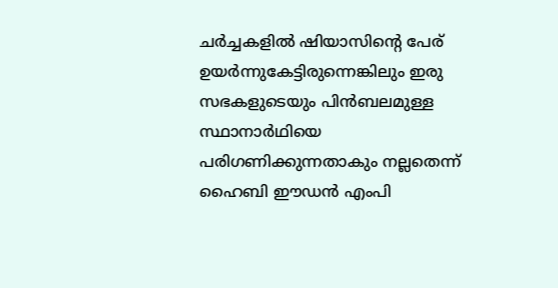ചര്‍ച്ചകളില്‍ ഷിയാസിന്റെ പേര് ഉയര്‍ന്നുകേട്ടിരുന്നെങ്കിലും ഇരു സഭകളുടെയും പിന്‍ബലമുള്ള സ്ഥാനാര്‍ഥിയെ പരിഗണിക്കുന്നതാകും നല്ലതെന്ന് ഹൈബി ഈഡന്‍ എംപി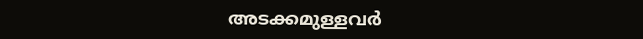അടക്കമുള്ളവര്‍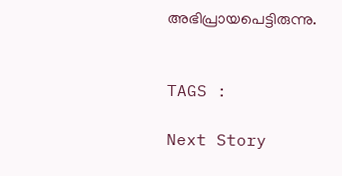അഭിപ്രായപെട്ടിരുന്നു.


TAGS :

Next Story